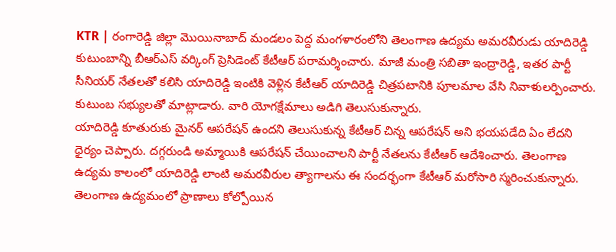KTR | రంగారెడ్డి జిల్లా మొయినాబాద్ మండలం పెద్ద మంగళారంలోని తెలంగాణ ఉద్యమ అమరవీరుడు యాదిరెడ్డి కుటుంబాన్ని బీఆర్ఎస్ వర్కింగ్ ప్రెసిడెంట్ కేటీఆర్ పరామర్శించారు. మాజీ మంత్రి సబితా ఇంద్రారెడ్డి, ఇతర పార్టీ సీనియర్ నేతలతో కలిసి యాదిరెడ్డి ఇంటికి వెళ్లిన కేటీఆర్ యాదిరెడ్డి చిత్రపటానికి పూలమాల వేసి నివాళులర్పించారు. కుటుంబ సభ్యులతో మాట్లాడారు. వారి యోగక్షేమాలు అడిగి తెలుసుకున్నారు.
యాదిరెడ్డి కూతురుకు మైనర్ ఆపరేషన్ ఉందని తెలుసుకున్న కేటీఆర్ చిన్న ఆపరేషన్ అని భయపడేది ఏం లేదని ధైర్యం చెప్పారు. దగ్గరుండి అమ్మాయికి ఆపరేషన్ చేయించాలని పార్టీ నేతలను కేటీఆర్ ఆదేశించారు. తెలంగాణ ఉద్యమ కాలంలో యాదిరెడ్డి లాంటి అమరవీరుల త్యాగాలను ఈ సందర్భంగా కేటీఆర్ మరోసారి స్మరించుకున్నారు.
తెలంగాణ ఉద్యమంలో ప్రాణాలు కోల్పోయిన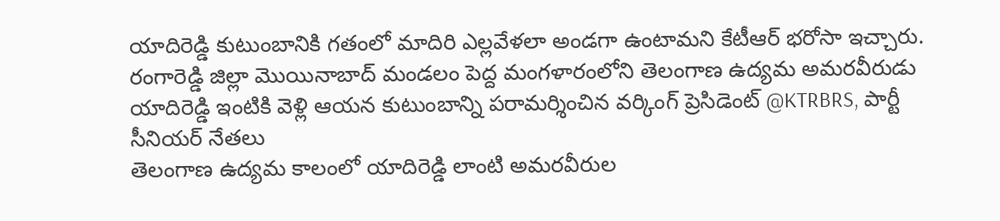యాదిరెడ్డి కుటుంబానికి గతంలో మాదిరి ఎల్లవేళలా అండగా ఉంటామని కేటీఆర్ భరోసా ఇచ్చారు.
రంగారెడ్డి జిల్లా మొయినాబాద్ మండలం పెద్ద మంగళారంలోని తెలంగాణ ఉద్యమ అమరవీరుడు యాదిరెడ్డి ఇంటికి వెళ్లి ఆయన కుటుంబాన్ని పరామర్శించిన వర్కింగ్ ప్రెసిడెంట్ @KTRBRS, పార్టీ సీనియర్ నేతలు
తెలంగాణ ఉద్యమ కాలంలో యాదిరెడ్డి లాంటి అమరవీరుల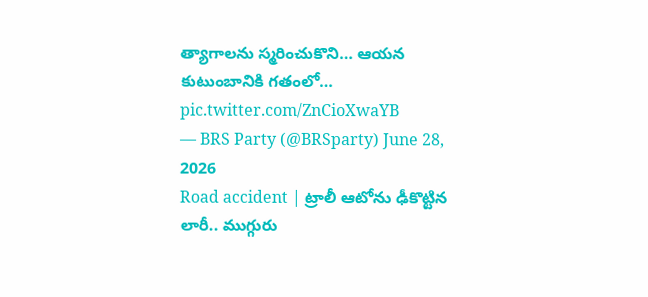త్యాగాలను స్మరించుకొని… ఆయన కుటుంబానికి గతంలో… pic.twitter.com/ZnCioXwaYB
— BRS Party (@BRSparty) June 28, 2026
Road accident | ట్రాలీ ఆటోను ఢీకొట్టిన లారీ.. ముగ్గురు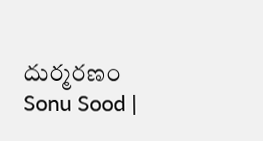దుర్మరణం
Sonu Sood |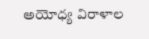అయోధ్య విరాళాల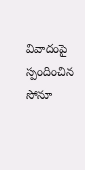వివాదంపై స్పందించిన సోనూ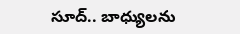సూద్.. బాధ్యులను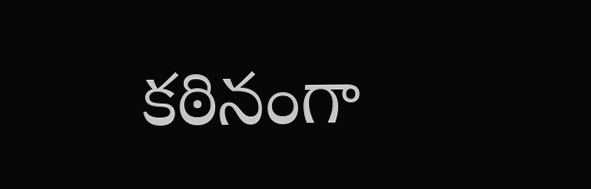కఠినంగా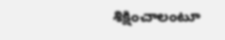శిక్షించాలంటూ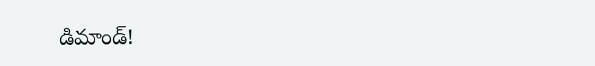డిమాండ్!